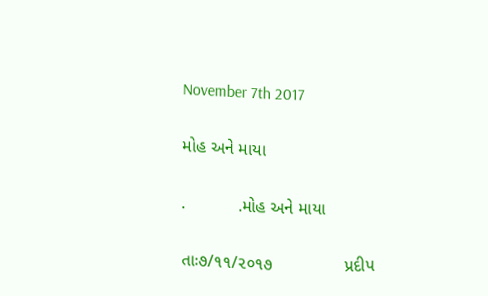November 7th 2017

મોહ અને માયા

.           .મોહ અને માયા

તાઃ૭/૧૧/૨૦૧૭               પ્રદીપ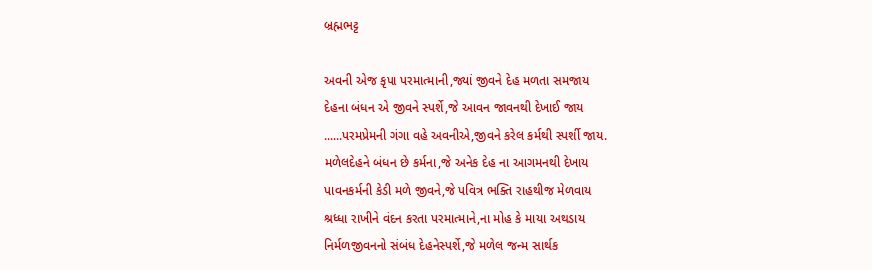બ્રહ્મભટ્ટ

અવની એજ કૃપા પરમાત્માની,જ્યાં જીવને દેહ મળતા સમજાય
દેહના બંધન એ જીવને સ્પર્શે,જે આવન જાવનથી દેખાઈ જાય
......પરમપ્રેમની ગંગા વહે અવનીએ,જીવને કરેલ કર્મથી સ્પર્શી જાય.
મળેલદેહને બંધન છે કર્મના,જે અનેક દેહ ના આગમનથી દેખાય
પાવનકર્મની કેડી મળે જીવને,જે પવિત્ર ભક્તિ રાહથીજ મેળવાય
શ્રધ્ધા રાખીને વંદન કરતા પરમાત્માને,ના મોહ કે માયા અથડાય
નિર્મળજીવનનો સંબંધ દેહનેસ્પર્શે,જે મળેલ જન્મ સાર્થક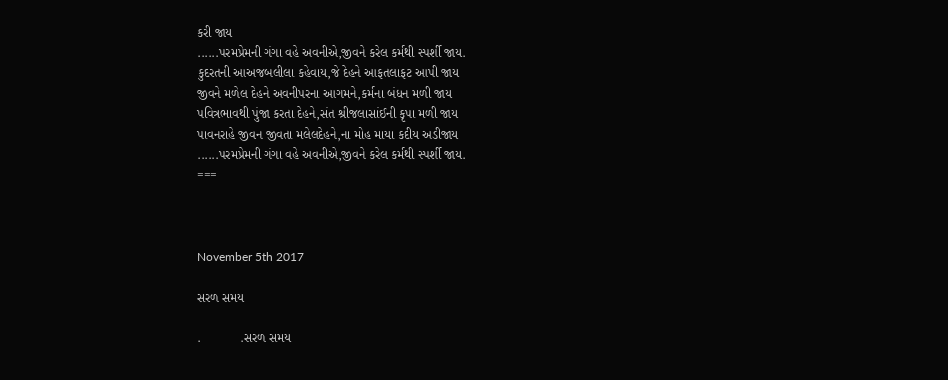કરી જાય
......પરમપ્રેમની ગંગા વહે અવનીએ,જીવને કરેલ કર્મથી સ્પર્શી જાય.
કુદરતની આઅજબલીલા કહેવાય,જે દેહને આફતલાફટ આપી જાય
જીવને મળેલ દેહને અવનીપરના આગમને,કર્મના બંધન મળી જાય
પવિત્રભાવથી પુંજા કરતા દેહને,સંત શ્રીજલાસાંઈની કૃપા મળી જાય
પાવનરાહે જીવન જીવતા મલેલદેહને,ના મોહ માયા કદીય અડીજાય
......પરમપ્રેમની ગંગા વહે અવનીએ,જીવને કરેલ કર્મથી સ્પર્શી જાય.
===



November 5th 2017

સરળ સમય

.           .સરળ સમય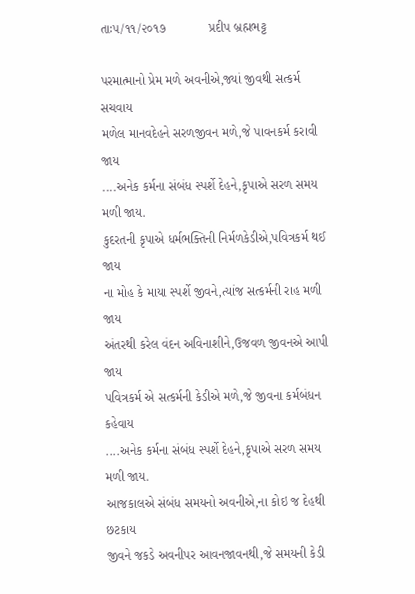તાઃ૫/૧૧/૨૦૧૭            પ્રદીપ બ્રહ્મભટ્ટ

પરમાત્માનો પ્રેમ મળે અવનીએ,જ્યાં જીવથી સત્કર્મ સચવાય
મળેલ માનવદેહને સરળજીવન મળે,જે પાવનકર્મ કરાવી જાય
....અનેક કર્મના સંબંધ સ્પર્શે દેહને,કૃપાએ સરળ સમય મળી જાય.
કુદરતની કૃપાએ ધર્મભક્તિની નિર્મળકેડીએ,પવિત્રકર્મ થઈ જાય
ના મોહ કે માયા સ્પર્શે જીવને,ત્યાંજ સત્કર્મની રાહ મળી જાય
અંતરથી કરેલ વંદન અવિનાશીને,ઉજવળ જીવનએ આપી જાય
પવિત્રકર્મ એ સત્કર્મની કેડીએ મળે,જે જીવના કર્મબંધન કહેવાય
....અનેક કર્મના સંબંધ સ્પર્શે દેહને,કૃપાએ સરળ સમય મળી જાય.
આજકાલએ સંબંધ સમયનો અવનીએ,ના કોઇ જ દેહથી છટકાય
જીવને જકડે અવનીપર આવનજાવનથી,જે સમયની કેડી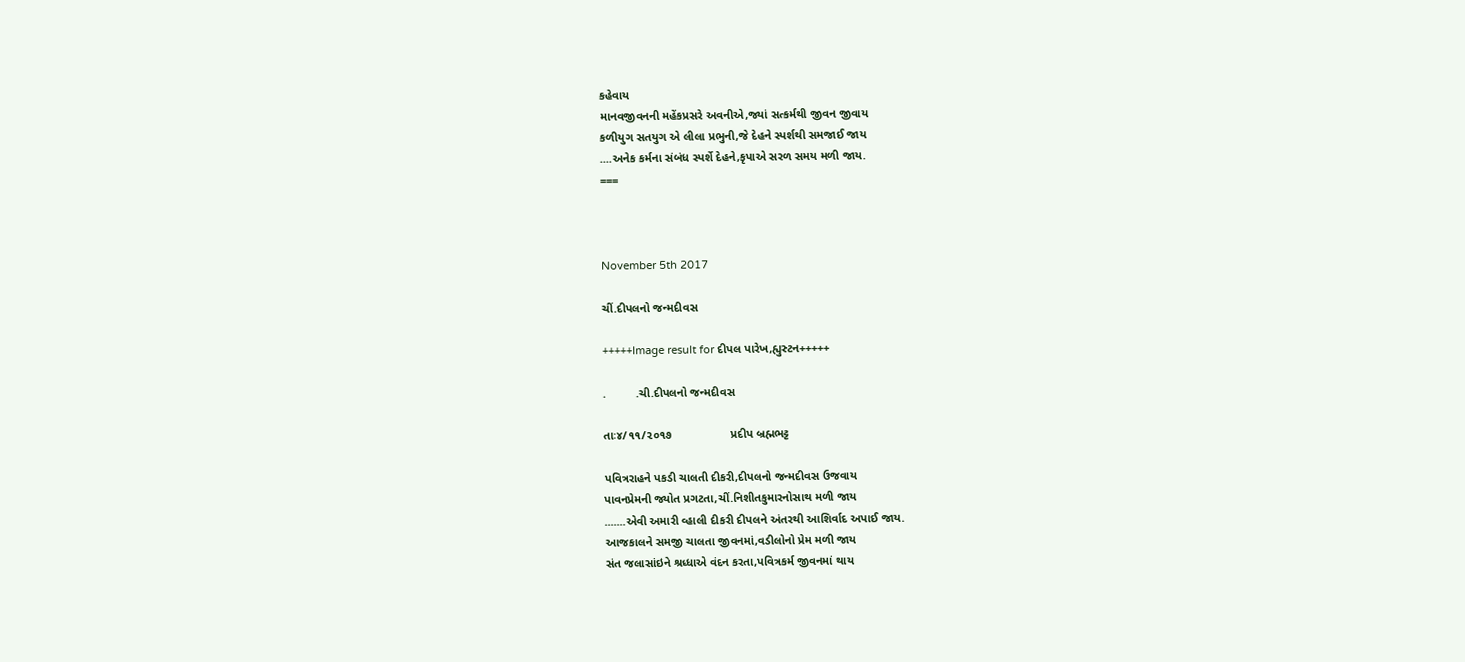કહેવાય
માનવજીવનની મહેંકપ્રસરે અવનીએ,જ્યાં સત્કર્મથી જીવન જીવાય
કળીયુગ સતયુગ એ લીલા પ્રભુની,જે દેહને સ્પર્શથી સમજાઈ જાય
....અનેક કર્મના સંબંધ સ્પર્શે દેહને,કૃપાએ સરળ સમય મળી જાય.
===



November 5th 2017

ચીં.દીપલનો જન્મદીવસ

+++++Image result for દીપલ પારેખ,હ્યુસ્ટન+++++

.         .ચી.દીપલનો જન્મદીવસ

તાઃ૪/૧૧/૨૦૧૭                  પ્રદીપ બ્રહ્મભટ્ટ

પવિત્રરાહને પકડી ચાલતી દીકરી,દીપલનો જન્મદીવસ ઉજવાય
પાવનપ્રેમની જ્યોત પ્રગટતા,ચીં.નિશીતકુમારનોસાથ મળી જાય
.......એવી અમારી વ્હાલી દીકરી દીપલને અંતરથી આશિર્વાદ અપાઈ જાય.
આજકાલને સમજી ચાલતા જીવનમાં,વડીલોનો પ્રેમ મળી જાય
સંત જલાસાંઇને શ્રધ્ધાએ વંદન કરતા,પવિત્રકર્મ જીવનમાં થાય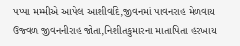પપ્પા મમ્મીએ આપેલ આશીર્વાદે,જીવનમાં પાવનરાહ મેળવાય
ઉજ્વળ જીવનનીરાહ જોતા,નિશીતકુમારના માતાપિતા હરખાય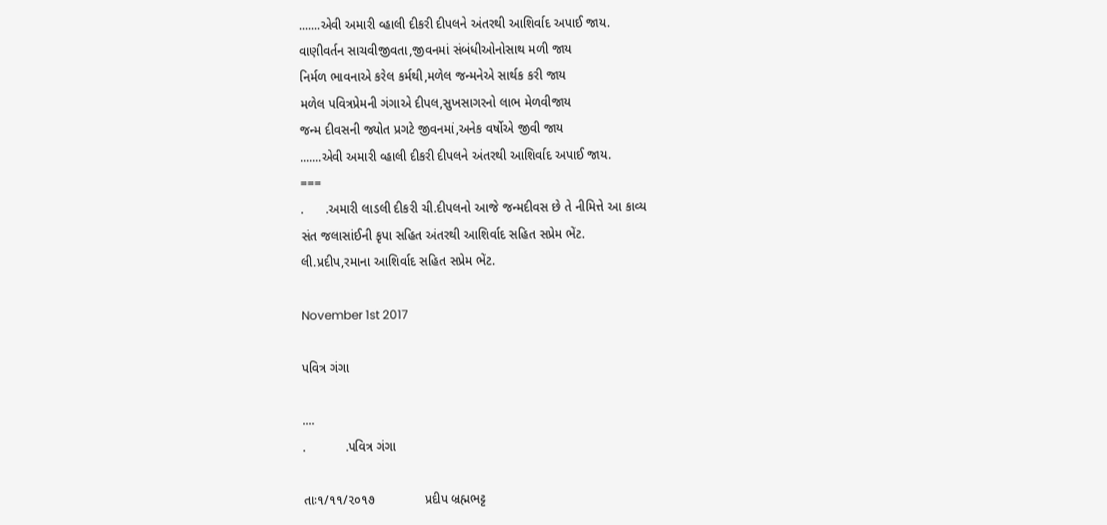.......એવી અમારી વ્હાલી દીકરી દીપલને અંતરથી આશિર્વાદ અપાઈ જાય.
વાણીવર્તન સાચવીજીવતા,જીવનમાં સંબંધીઓનોસાથ મળી જાય
નિર્મળ ભાવનાએ કરેલ કર્મથી,મળેલ જન્મનેએ સાર્થક કરી જાય
મળેલ પવિત્રપ્રેમની ગંગાએ દીપલ,સુખસાગરનો લાભ મેળવીજાય
જન્મ દીવસની જ્યોત પ્રગટે જીવનમાં,અનેક વર્ષોએ જીવી જાય
.......એવી અમારી વ્હાલી દીકરી દીપલને અંતરથી આશિર્વાદ અપાઈ જાય.
===
.      .અમારી લાડલી દીકરી ચી.દીપલનો આજે જન્મદીવસ છે તે નીમિત્તે આ કાવ્ય
સંત જલાસાંઈની કૃપા સહિત અંતરથી આશિર્વાદ સહિત સપ્રેમ ભેંટ.
લી.પ્રદીપ,રમાના આશિર્વાદ સહિત સપ્રેમ ભેંટ.

November 1st 2017

પવિત્ર ગંગા

....
.           .પવિત્ર ગંગા

તાઃ૧/૧૧/૨૦૧૭              પ્રદીપ બ્રહ્મભટ્ટ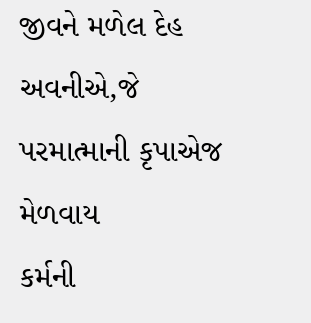જીવને મળેલ દેહ અવનીએ,જે પરમાત્માની કૃપાએજ મેળવાય
કર્મની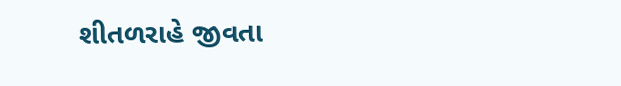શીતળરાહે જીવતા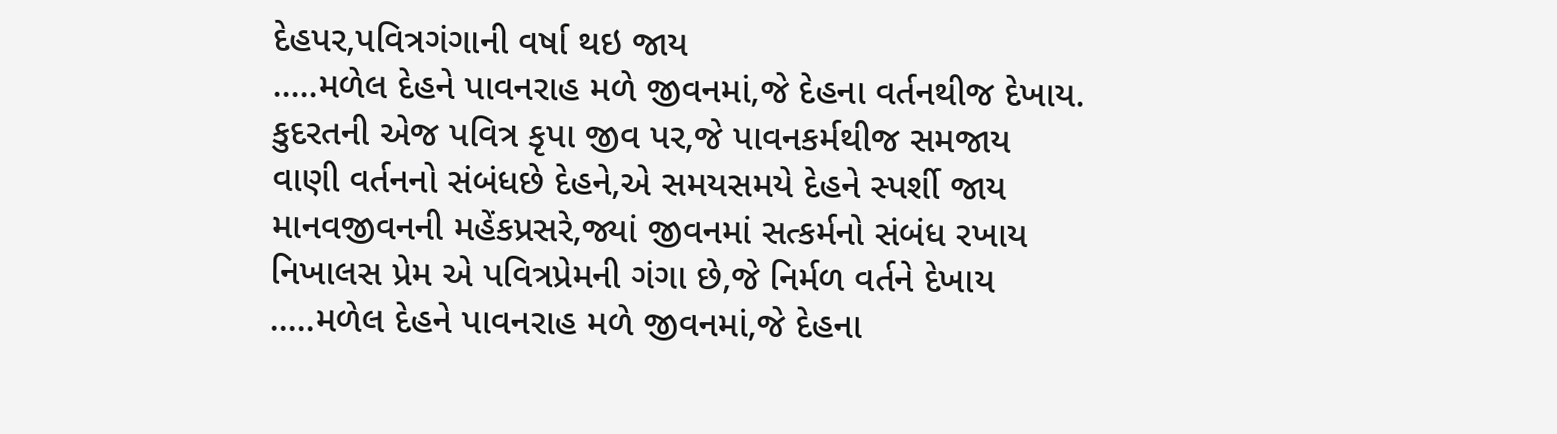દેહપર,પવિત્રગંગાની વર્ષા થઇ જાય
.....મળેલ દેહને પાવનરાહ મળે જીવનમાં,જે દેહના વર્તનથીજ દેખાય.
કુદરતની એજ પવિત્ર કૃપા જીવ પર,જે પાવનકર્મથીજ સમજાય
વાણી વર્તનનો સંબંધછે દેહને,એ સમયસમયે દેહને સ્પર્શી જાય
માનવજીવનની મહેંકપ્રસરે,જ્યાં જીવનમાં સત્કર્મનો સંબંધ રખાય
નિખાલસ પ્રેમ એ પવિત્રપ્રેમની ગંગા છે,જે નિર્મળ વર્તને દેખાય
.....મળેલ દેહને પાવનરાહ મળે જીવનમાં,જે દેહના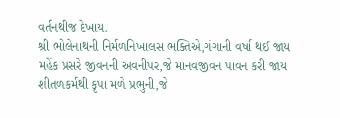વર્તનથીજ દેખાય.
શ્રી ભોલેનાથની નિર્મળનિખાલસ ભક્તિએ,ગંગાની વર્ષા થઈ જાય
મહેંક પ્રસરે જીવનની અવનીપર,જે માનવજીવન પાવન કરી જાય
શીતળકર્મથી કૃપા મળે પ્રભુની,જે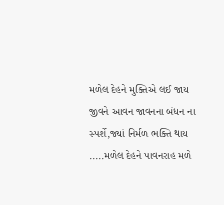મળેલ દેહને મુક્તિએ લઈ જાય
જીવને આવન જાવનના બંધન ના સ્પર્શે,જ્યાં નિર્મળ ભક્તિ થાય
.....મળેલ દેહને પાવનરાહ મળે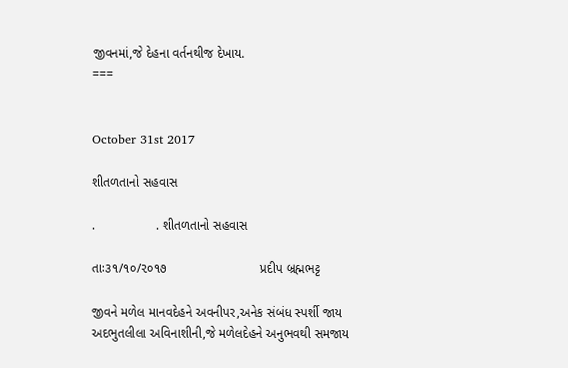જીવનમાં,જે દેહના વર્તનથીજ દેખાય.
===


October 31st 2017

શીતળતાનો સહવાસ

.                 . શીતળતાનો સહવાસ

તાઃ૩૧/૧૦/૨૦૧૭                          પ્રદીપ બ્રહ્મભટ્ટ

જીવને મળેલ માનવદેહને અવનીપર,અનેક સંબંધ સ્પર્શી જાય
અદભુતલીલા અવિનાશીની,જે મળેલદેહને અનુભવથી સમજાય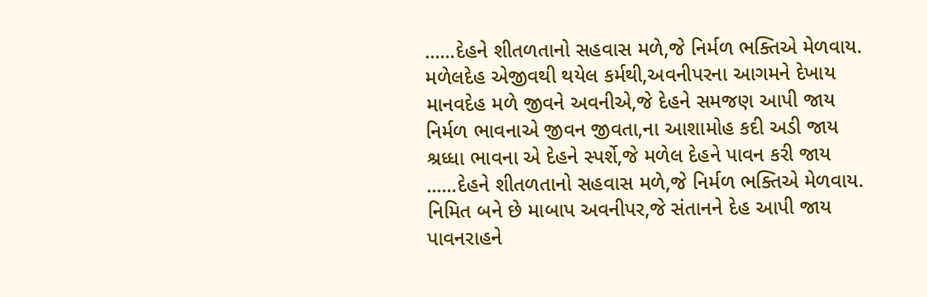......દેહને શીતળતાનો સહવાસ મળે,જે નિર્મળ ભક્તિએ મેળવાય.
મળેલદેહ એજીવથી થયેલ કર્મથી,અવનીપરના આગમને દેખાય
માનવદેહ મળે જીવને અવનીએ,જે દેહને સમજણ આપી જાય
નિર્મળ ભાવનાએ જીવન જીવતા,ના આશામોહ કદી અડી જાય
શ્રધ્ધા ભાવના એ દેહને સ્પર્શે,જે મળેલ દેહને પાવન કરી જાય
......દેહને શીતળતાનો સહવાસ મળે,જે નિર્મળ ભક્તિએ મેળવાય.
નિમિત બને છે માબાપ અવનીપર,જે સંતાનને દેહ આપી જાય
પાવનરાહને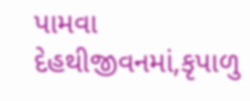પામવા દેહથીજીવનમાં,કૃપાળુ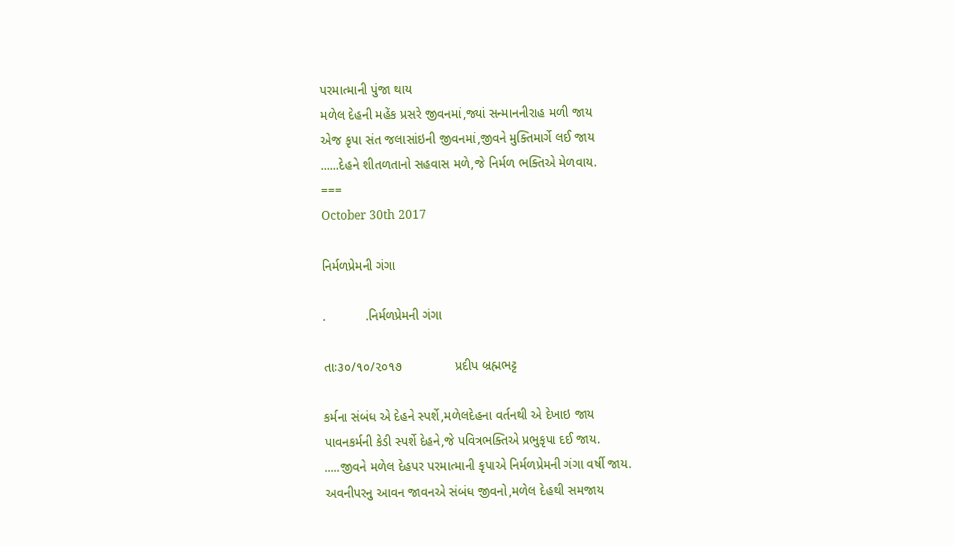પરમાત્માની પુંજા થાય
મળેલ દેહની મહેંક પ્રસરે જીવનમાં,જ્યાં સન્માનનીરાહ મળી જાય
એજ કૃપા સંત જલાસાંઇની જીવનમાં,જીવને મુક્તિમાર્ગે લઈ જાય
......દેહને શીતળતાનો સહવાસ મળે,જે નિર્મળ ભક્તિએ મેળવાય.
===
October 30th 2017

નિર્મળપ્રેમની ગંગા

.           .નિર્મળપ્રેમની ગંગા

તાઃ૩૦/૧૦/૨૦૧૭               પ્રદીપ બ્રહ્મભટ્ટ

કર્મના સંબંધ એ દેહને સ્પર્શે,મળેલદેહના વર્તનથી એ દેખાઇ જાય
પાવનકર્મની કેડી સ્પર્શે દેહને,જે પવિત્રભક્તિએ પ્રભુકૃપા દઈ જાય.
.....જીવને મળેલ દેહપર પરમાત્માની કૃપાએ નિર્મળપ્રેમની ગંગા વર્ષી જાય.
અવનીપરનુ આવન જાવનએ સંબંધ જીવનો,મળેલ દેહથી સમજાય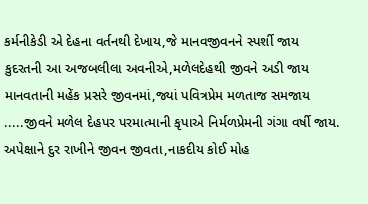કર્મનીકેડી એ દેહના વર્તનથી દેખાય,જે માનવજીવનને સ્પર્શી જાય
કુદરતની આ અજબલીલા અવનીએ,મળેલદેહથી જીવને અડી જાય
માનવતાની મહેંક પ્રસરે જીવનમાં,જ્યાં પવિત્રપ્રેમ મળતાજ સમજાય
.....જીવને મળેલ દેહપર પરમાત્માની કૃપાએ નિર્મળપ્રેમની ગંગા વર્ષી જાય.
અપેક્ષાને દુર રાખીને જીવન જીવતા,નાકદીય કોઈ મોહ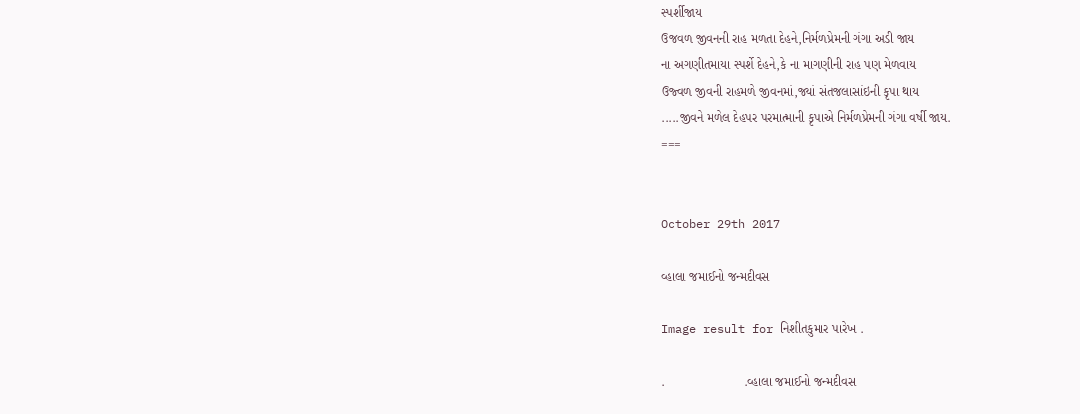સ્પર્શીજાય
ઉજવળ જીવનની રાહ મળતા દેહને,નિર્મળપ્રેમની ગંગા અડી જાય
ના અગણીતમાયા સ્પર્શે દેહને,કે ના માગણીની રાહ પણ મેળવાય
ઉજ્વળ જીવની રાહમળે જીવનમાં,જ્યાં સંતજલાસાંઇની કૃપા થાય
.....જીવને મળેલ દેહપર પરમાત્માની કૃપાએ નિર્મળપ્રેમની ગંગા વર્ષી જાય.
===


October 29th 2017

વ્હાલા જમાઈનો જન્મદીવસ

Image result for નિશીતકુમાર પારેખ .

.                      .વ્હાલા જમાઈનો જન્મદીવસ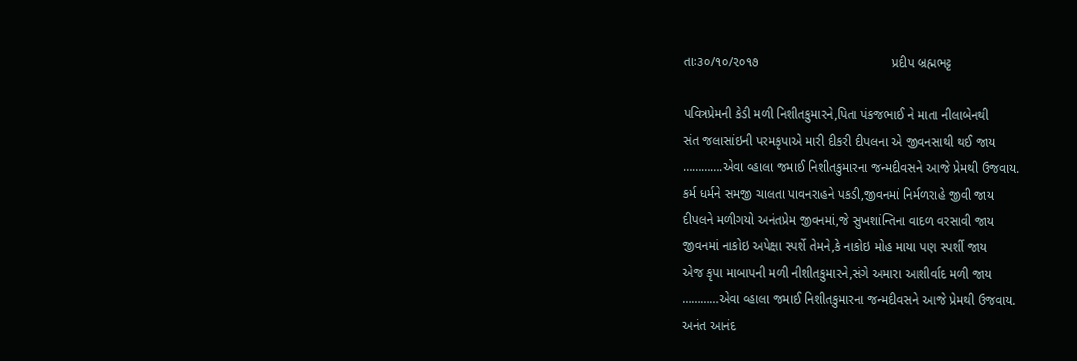તાઃ૩૦/૧૦/૨૦૧૭                                     પ્રદીપ બ્રહ્મભટ્ટ

પવિત્રપ્રેમની કેડી મળી નિશીતકુમારને,પિતા પંકજભાઈ ને માતા નીલાબેનથી
સંત જલાસાંઇની પરમકૃપાએ મારી દીકરી દીપલના એ જીવનસાથી થઈ જાય
………….એવા વ્હાલા જમાઈ નિશીતકુમારના જન્મદીવસને આજે પ્રેમથી ઉજવાય.
કર્મ ધર્મને સમજી ચાલતા પાવનરાહને પકડી,જીવનમાં નિર્મળરાહે જીવી જાય
દીપલને મળીગયો અનંતપ્રેમ જીવનમાં,જે સુખશાંન્તિના વાદળ વરસાવી જાય
જીવનમાં નાકોઇ અપેક્ષા સ્પર્શે તેમને,કે નાકોઇ મોહ માયા પણ સ્પર્શી જાય
એજ કૃપા માબાપની મળી નીશીતકુમારને,સંગે અમારા આશીર્વાદ મળી જાય
…………એવા વ્હાલા જમાઈ નિશીતકુમારના જન્મદીવસને આજે પ્રેમથી ઉજવાય.
અનંત આનંદ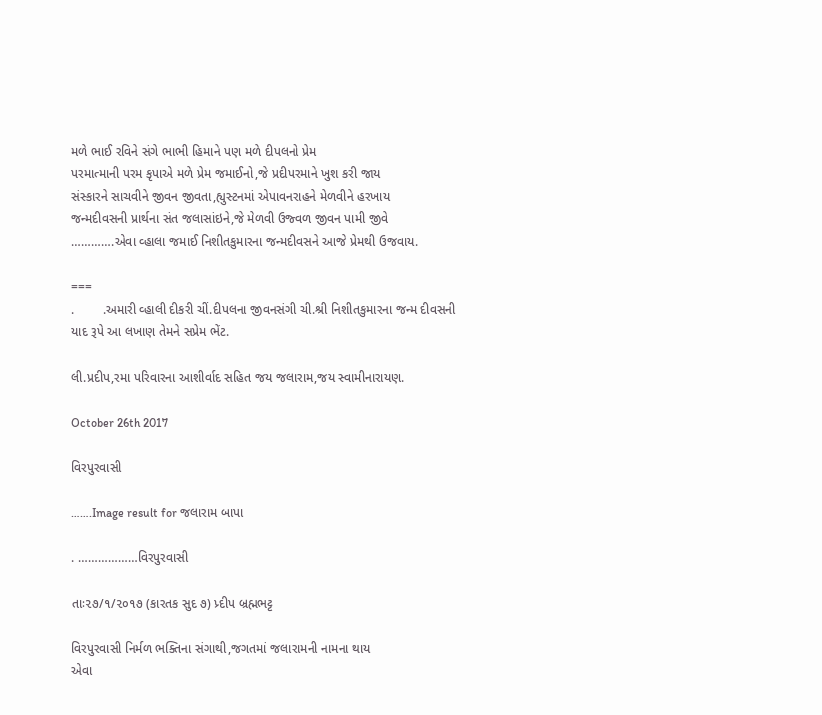મળે ભાઈ રવિને સંગે ભાભી હિમાને પણ મળે દીપલનો પ્રેમ
પરમાત્માની પરમ કૃપાએ મળે પ્રેમ જમાઈનો,જે પ્રદીપરમાને ખુશ કરી જાય
સંસ્કારને સાચવીને જીવન જીવતા,હ્યુસ્ટનમાં એપાવનરાહને મેળવીને હરખાય
જન્મદીવસની પ્રાર્થના સંત જલાસાંઇને,જે મેળવી ઉજ્વળ જીવન પામી જીવે
………….એવા વ્હાલા જમાઈ નિશીતકુમારના જન્મદીવસને આજે પ્રેમથી ઉજવાય.

===
.        .અમારી વ્હાલી દીકરી ચીં.દીપલના જીવનસંગી ચી.શ્રી નિશીતકુમારના જન્મ દીવસની
યાદ રૂપે આ લખાણ તેમને સપ્રેમ ભેંટ.

લી.પ્રદીપ,રમા પરિવારના આશીર્વાદ સહિત જય જલારામ,જય સ્વામીનારાયણ.

October 26th 2017

વિરપુરવાસી

…….Image result for જલારામ બાપા

. ………………વિરપુરવાસી

તાઃ૨૭/૧/૨૦૧૭ (કારતક સુદ ૭) પ્ર્દીપ બ્રહ્મભટ્ટ

વિરપુરવાસી નિર્મળ ભક્તિના સંગાથી,જગતમાં જલારામની નામના થાય
એવા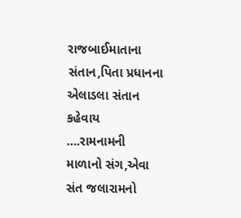રાજબાઈમાતાના સંતાન,પિતા પ્રધાનના એલાડલા સંતાન કહેવાય
….રામનામની માળાનો સંગ,એવા સંત જલારામનો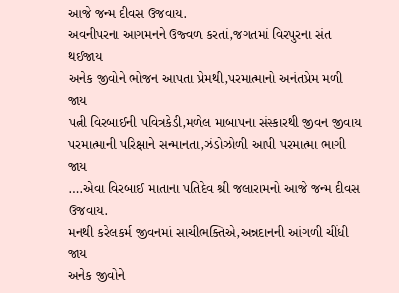આજે જન્મ દીવસ ઉજવાય.
અવનીપરના આગમનને ઉજ્વળ કરતાં,જગતમાં વિરપુરના સંત થઈજાય
અનેક જીવોને ભોજન આપતા પ્રેમથી,પરમાત્માનો અનંતપ્રેમ મળી જાય
પત્ની વિરબાઈની પવિત્રકેડી,મળેલ માબાપના સંસ્કારથી જીવન જીવાય
પરમાત્માની પરિક્ષાને સન્માનતા,ઝંડોઝોળી આપી પરમાત્મા ભાગી જાય
….એવા વિરબાઈ માતાના પતિદેવ શ્રી જલારામનો આજે જન્મ દીવસ ઉજવાય.
મનથી કરેલકર્મ જીવનમાં સાચીભક્તિએ,અન્નદાનની આંગળી ચીંધી જાય
અનેક જીવોને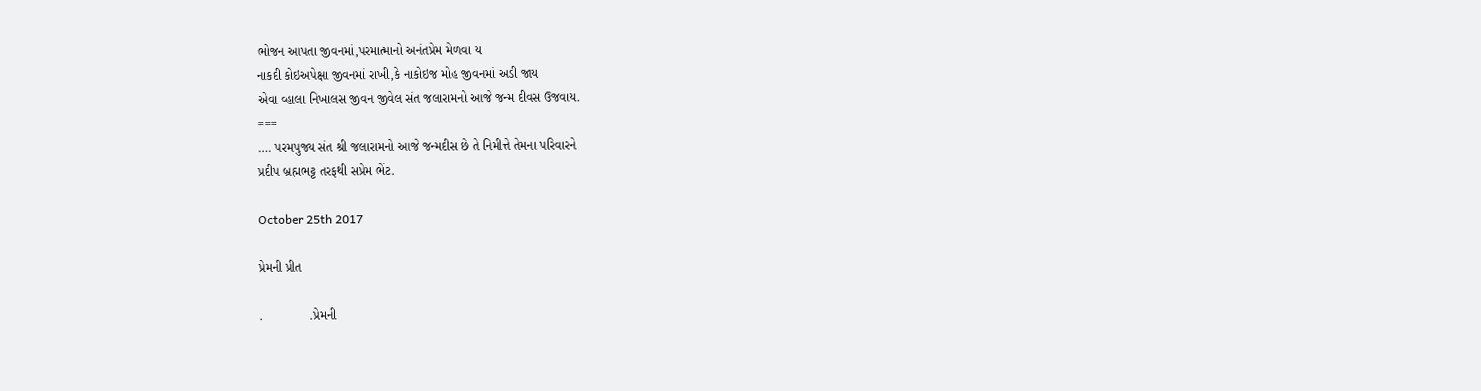ભોજન આપતા જીવનમાં,પરમાત્માનો અનંતપ્રેમ મેળવા ય
નાકદી કોઇઅપેક્ષા જીવનમાં રાખી,કે નાકોઇજ મોહ જીવનમાં અડી જાય
એવા વ્હાલા નિખાલસ જીવન જીવેલ સંત જલારામનો આજે જન્મ દીવસ ઉજવાય.
===
…. પરમપુજ્ય સંત શ્રી જલારામનો આજે જન્મદીસ છે તે નિમીત્તે તેમના પરિવારને
પ્રદીપ બ્રહ્મભટ્ટ તરફથી સપ્રેમ ભેંટ.

October 25th 2017

પ્રેમની પ્રીત

.             .પ્રેમની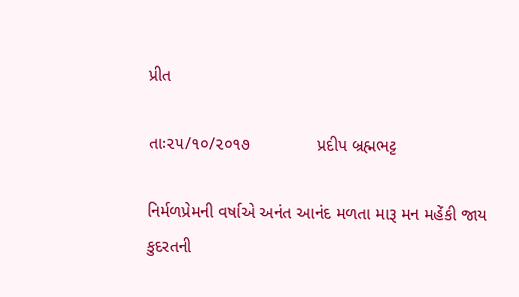પ્રીત

તાઃ૨૫/૧૦/૨૦૧૭              પ્રદીપ બ્રહ્મભટ્ટ

નિર્મળપ્રેમની વર્ષાએ અનંત આનંદ મળતા મારૂ મન મહેંકી જાય
કુદરતની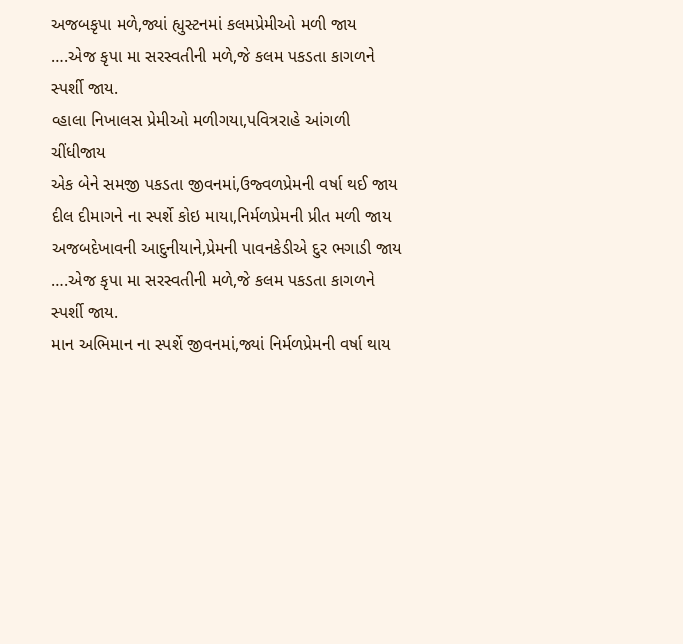અજબકૃપા મળે,જ્યાં હ્યુસ્ટનમાં કલમપ્રેમીઓ મળી જાય
….એજ કૃપા મા સરસ્વતીની મળે,જે કલમ પકડતા કાગળને સ્પર્શી જાય.
વ્હાલા નિખાલસ પ્રેમીઓ મળીગયા,પવિત્રરાહે આંગળી ચીંધીજાય
એક બેને સમજી પકડતા જીવનમાં,ઉજ્વળપ્રેમની વર્ષા થઈ જાય
દીલ દીમાગને ના સ્પર્શે કોઇ માયા,નિર્મળપ્રેમની પ્રીત મળી જાય
અજબદેખાવની આદુનીયાને,પ્રેમની પાવનકેડીએ દુર ભગાડી જાય
….એજ કૃપા મા સરસ્વતીની મળે,જે કલમ પકડતા કાગળને સ્પર્શી જાય.
માન અભિમાન ના સ્પર્શે જીવનમાં,જ્યાં નિર્મળપ્રેમની વર્ષા થાય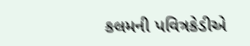કલમની પવિત્રકેડીએ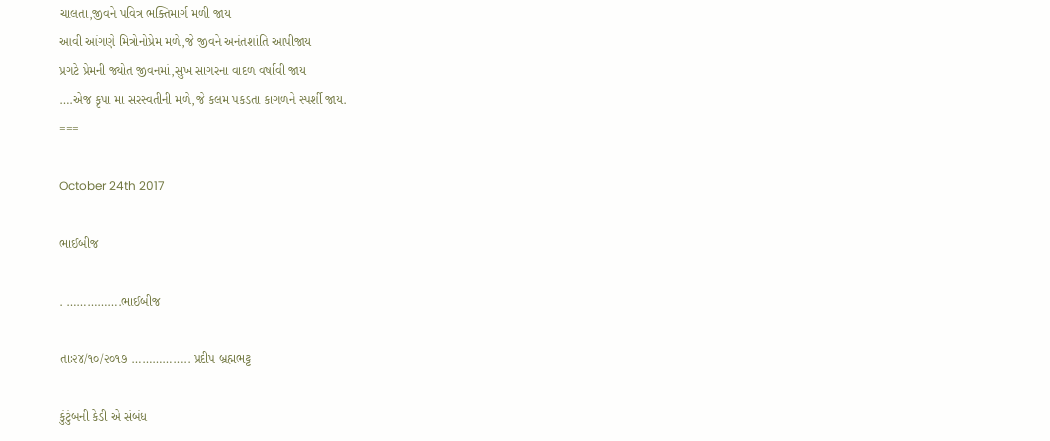ચાલતા,જીવને પવિત્ર ભક્તિમાર્ગ મળી જાય
આવી આંગણે મિત્રોનોપ્રેમ મળે,જે જીવને અનંતશાંતિ આપીજાય
પ્રગટે પ્રેમની જ્યોત જીવનમાં,સુખ સાગરના વાદળ વર્ષાવી જાય
….એજ કૃપા મા સરસ્વતીની મળે,જે કલમ પકડતા કાગળને સ્પર્શી જાય.
===

October 24th 2017

ભાઈબીજ

. …………….ભાઈબીજ

તાઃ૨૪/૧૦/૨૦૧૭ …………….. પ્રદીપ બ્રહ્મભટ્ટ

કુંટુંબની કેડી એ સંબંધ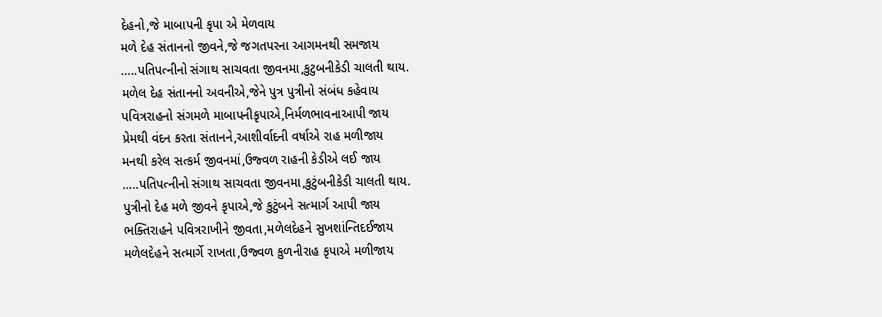દેહનો,જે માબાપની કૃપા એ મેળવાય
મળે દેહ સંતાનનો જીવને,જે જગતપરના આગમનથી સમજાય
…..પતિપત્નીનો સંગાથ સાચવતા જીવનમા,કુટુબનીકેડી ચાલતી થાય.
મળેલ દેહ સંતાનનો અવનીએ,જેને પુત્ર પુત્રીનો સંબંધ કહેવાય
પવિત્રરાહનો સંગમળે માબાપનીકૃપાએ,નિર્મળભાવનાઆપી જાય
પ્રેમથી વંદન કરતા સંતાનને,આશીર્વાદની વર્ષાએ રાહ મળીજાય
મનથી કરેલ સત્કર્મ જીવનમાં,ઉજ્વળ રાહની કેડીએ લઈ જાય
…..પતિપત્નીનો સંગાથ સાચવતા જીવનમા,કુટુંબનીકેડી ચાલતી થાય.
પુત્રીનો દેહ મળે જીવને કૃપાએ,જે કુટુંબને સત્માર્ગ આપી જાય
ભક્તિરાહને પવિત્રરાખીને જીવતા,મળેલદેહને સુખશાંન્તિદઈજાય
મળેલદેહને સત્માર્ગે રાખતા,ઉજ્વળ કુળનીરાહ કૃપાએ મળીજાય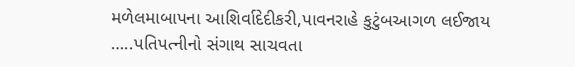મળેલમાબાપના આશિર્વાદેદીકરી,પાવનરાહે કુટુંબઆગળ લઈજાય
…..પતિપત્નીનો સંગાથ સાચવતા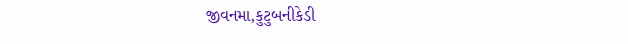જીવનમા,કુટુબનીકેડી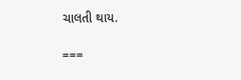ચાલતી થાય.

===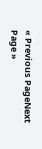« Previous PageNext Page »